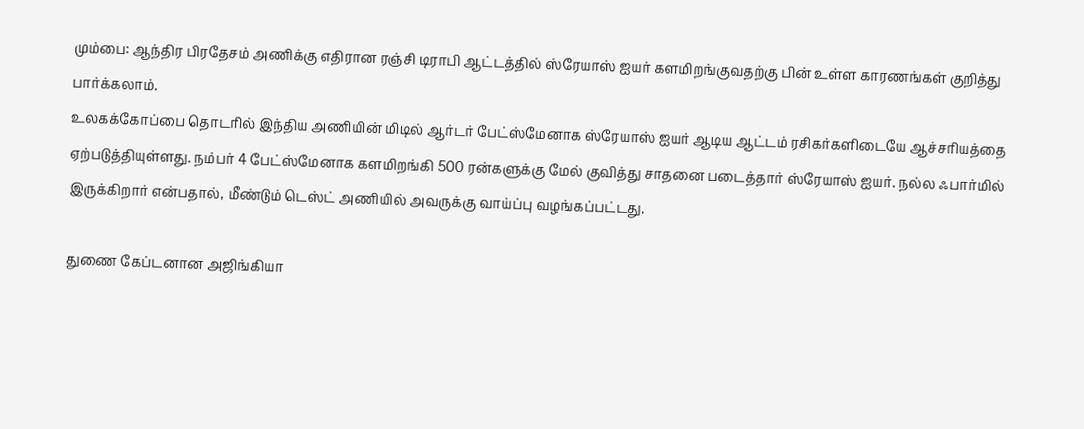மும்பை: ஆந்திர பிரதேசம் அணிக்கு எதிரான ரஞ்சி டிராபி ஆட்டத்தில் ஸ்ரேயாஸ் ஐயர் களமிறங்குவதற்கு பின் உள்ள காரணங்கள் குறித்து பார்க்கலாம்.
உலகக்கோப்பை தொடரில் இந்திய அணியின் மிடில் ஆர்டர் பேட்ஸ்மேனாக ஸ்ரேயாஸ் ஐயர் ஆடிய ஆட்டம் ரசிகர்களிடையே ஆச்சரியத்தை ஏற்படுத்தியுள்ளது. நம்பர் 4 பேட்ஸ்மேனாக களமிறங்கி 500 ரன்களுக்கு மேல் குவித்து சாதனை படைத்தார் ஸ்ரேயாஸ் ஐயர். நல்ல ஃபார்மில் இருக்கிறார் என்பதால், மீண்டும் டெஸ்ட் அணியில் அவருக்கு வாய்ப்பு வழங்கப்பட்டது.

துணை கேப்டனான அஜிங்கியா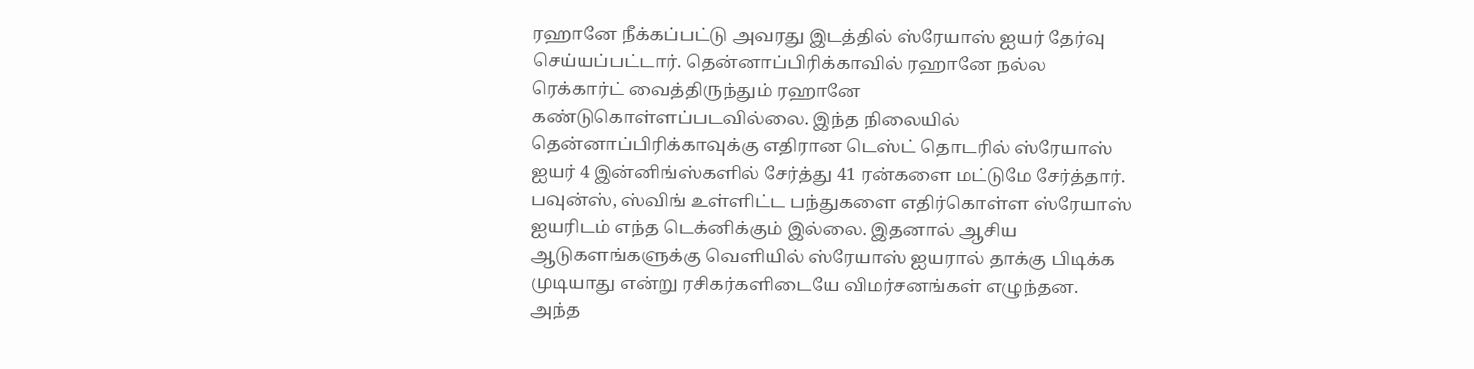ரஹானே நீக்கப்பட்டு அவரது இடத்தில் ஸ்ரேயாஸ் ஐயர் தேர்வு செய்யப்பட்டார். தென்னாப்பிரிக்காவில் ரஹானே நல்ல ரெக்கார்ட் வைத்திருந்தும் ரஹானே கண்டுகொள்ளப்படவில்லை. இந்த நிலையில் தென்னாப்பிரிக்காவுக்கு எதிரான டெஸ்ட் தொடரில் ஸ்ரேயாஸ் ஐயர் 4 இன்னிங்ஸ்களில் சேர்த்து 41 ரன்களை மட்டுமே சேர்த்தார்.
பவுன்ஸ், ஸ்விங் உள்ளிட்ட பந்துகளை எதிர்கொள்ள ஸ்ரேயாஸ் ஐயரிடம் எந்த டெக்னிக்கும் இல்லை. இதனால் ஆசிய ஆடுகளங்களுக்கு வெளியில் ஸ்ரேயாஸ் ஐயரால் தாக்கு பிடிக்க முடியாது என்று ரசிகர்களிடையே விமர்சனங்கள் எழுந்தன. அந்த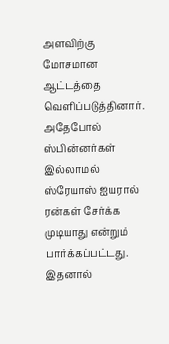அளவிற்கு மோசமான ஆட்டத்தை வெளிப்படுத்தினார். அதேபோல் ஸ்பின்னர்கள் இல்லாமல் ஸ்ரேயாஸ் ஐயரால் ரன்கள் சேர்க்க முடியாது என்றும் பார்க்கப்பட்டது.
இதனால்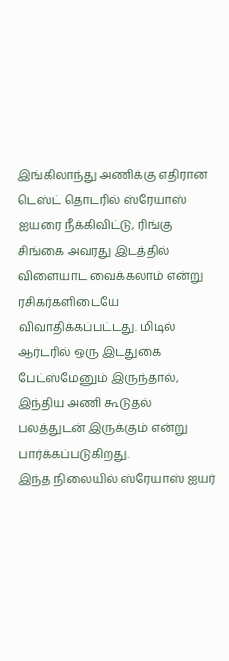இங்கிலாந்து அணிக்கு எதிரான டெஸ்ட் தொடரில் ஸ்ரேயாஸ் ஐயரை நீக்கிவிட்டு, ரிங்கு சிங்கை அவரது இடத்தில் விளையாட வைக்கலாம் என்று ரசிகர்களிடையே விவாதிக்கப்பட்டது. மிடில் ஆர்டரில் ஒரு இடதுகை பேட்ஸ்மேனும் இருந்தால், இந்திய அணி கூடுதல் பலத்துடன் இருக்கும் என்று பார்க்கப்படுகிறது.
இந்த நிலையில் ஸ்ரேயாஸ் ஐயர்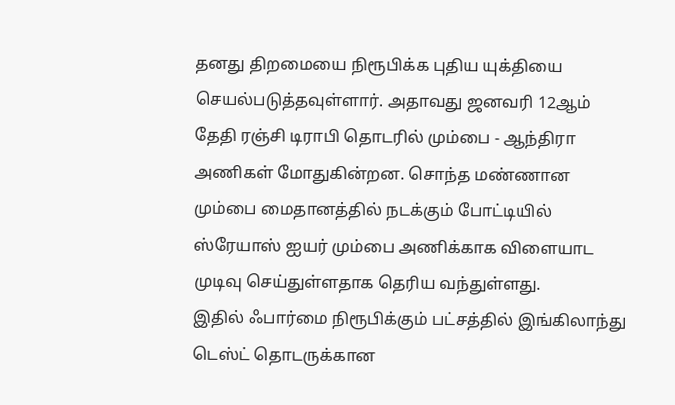தனது திறமையை நிரூபிக்க புதிய யுக்தியை செயல்படுத்தவுள்ளார். அதாவது ஜனவரி 12ஆம் தேதி ரஞ்சி டிராபி தொடரில் மும்பை - ஆந்திரா அணிகள் மோதுகின்றன. சொந்த மண்ணான மும்பை மைதானத்தில் நடக்கும் போட்டியில் ஸ்ரேயாஸ் ஐயர் மும்பை அணிக்காக விளையாட முடிவு செய்துள்ளதாக தெரிய வந்துள்ளது.
இதில் ஃபார்மை நிரூபிக்கும் பட்சத்தில் இங்கிலாந்து டெஸ்ட் தொடருக்கான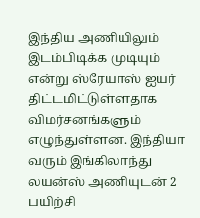இந்திய அணியிலும் இடம்பிடிக்க முடியும் என்று ஸ்ரேயாஸ் ஐயர் திட்டமிட்டுள்ளதாக விமர்சனங்களும் எழுந்துள்ளன. இந்தியா வரும் இங்கிலாந்து லயன்ஸ் அணியுடன் 2 பயிற்சி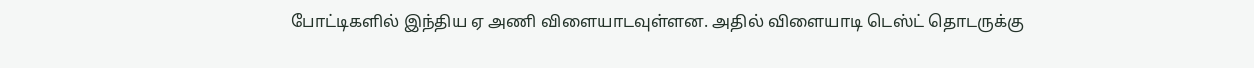போட்டிகளில் இந்திய ஏ அணி விளையாடவுள்ளன. அதில் விளையாடி டெஸ்ட் தொடருக்கு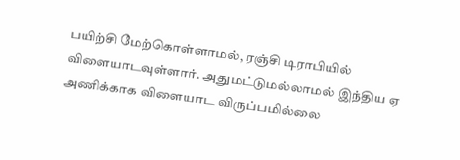பயிற்சி மேற்கொள்ளாமல், ரஞ்சி டிராபியில் விளையாடவுள்ளார். அதுமட்டுமல்லாமல் இந்திய ஏ அணிக்காக விளையாட விருப்பமில்லை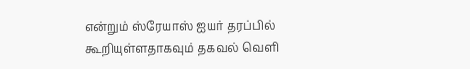என்றும் ஸ்ரேயாஸ் ஐயர் தரப்பில் கூறியுள்ளதாகவும் தகவல் வெளி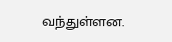வந்துள்ளன.